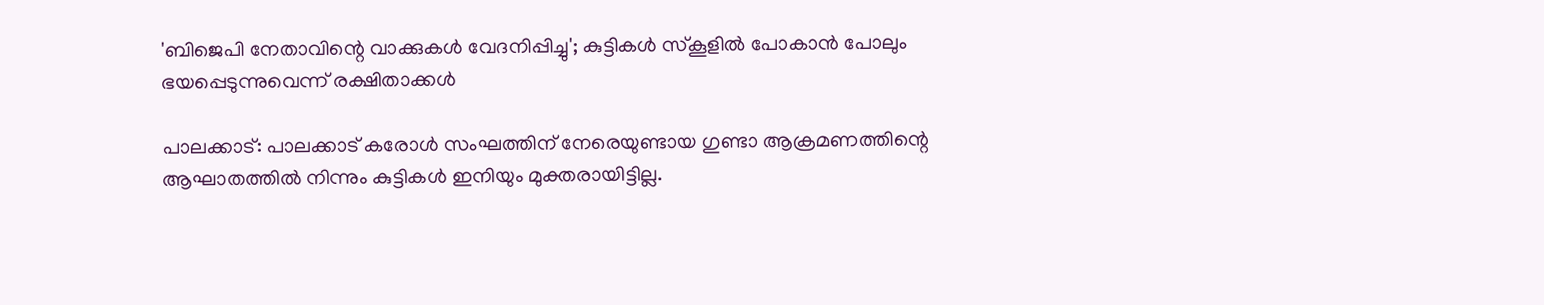'ബിജെപി നേതാവിന്റെ വാക്കുകൾ വേദനിപ്പിച്ചു'; കുട്ടികൾ സ്കൂളിൽ പോകാൻ പോലും ഭയപ്പെടുന്നുവെന്ന് രക്ഷിതാക്കൾ

പാലക്കാട്: പാലക്കാട് കരോൾ സംഘത്തിന് നേരെയുണ്ടായ ഗുണ്ടാ ആക്രമണത്തിന്റെ ആഘാതത്തിൽ നിന്നും കുട്ടികൾ ഇനിയും മുക്തരായിട്ടില്ല.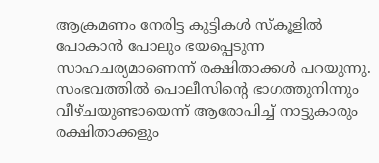ആക്രമണം നേരിട്ട കുട്ടികൾ സ്കൂളിൽ പോകാൻ പോലും ഭയപ്പെടുന്ന സാഹചര്യമാണെന്ന് രക്ഷിതാക്കൾ പറയുന്നു.
സംഭവത്തിൽ പൊലീസിന്റെ ഭാഗത്തുനിന്നും വീഴ്ചയുണ്ടായെന്ന് ആരോപിച്ച് നാട്ടുകാരും രക്ഷിതാക്കളും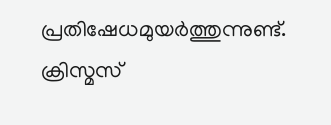പ്രതിഷേധമുയർത്തുന്നുണ്ട്. ക്രിസ്മസ്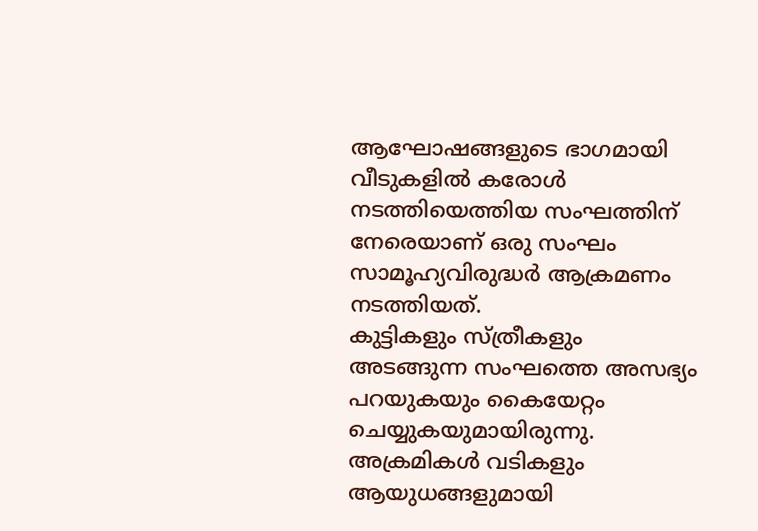ആഘോഷങ്ങളുടെ ഭാഗമായി വീടുകളിൽ കരോൾ നടത്തിയെത്തിയ സംഘത്തിന് നേരെയാണ് ഒരു സംഘം സാമൂഹ്യവിരുദ്ധർ ആക്രമണം നടത്തിയത്.
കുട്ടികളും സ്ത്രീകളും അടങ്ങുന്ന സംഘത്തെ അസഭ്യം പറയുകയും കൈയേറ്റം ചെയ്യുകയുമായിരുന്നു. അക്രമികൾ വടികളും ആയുധങ്ങളുമായി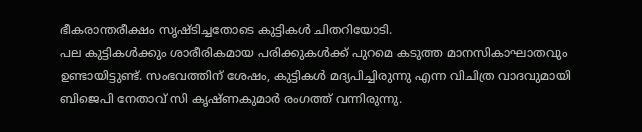ഭീകരാന്തരീക്ഷം സൃഷ്ടിച്ചതോടെ കുട്ടികൾ ചിതറിയോടി.
പല കുട്ടികൾക്കും ശാരീരികമായ പരിക്കുകൾക്ക് പുറമെ കടുത്ത മാനസികാഘാതവും ഉണ്ടായിട്ടുണ്ട്. സംഭവത്തിന് ശേഷം, കുട്ടികൾ മദ്യപിച്ചിരുന്നു എന്ന വിചിത്ര വാദവുമായി ബിജെപി നേതാവ് സി കൃഷ്ണകുമാർ രംഗത്ത് വന്നിരുന്നു.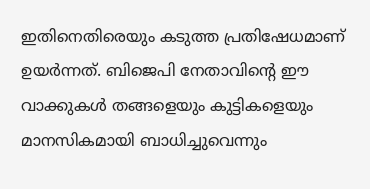ഇതിനെതിരെയും കടുത്ത പ്രതിഷേധമാണ് ഉയർന്നത്. ബിജെപി നേതാവിന്റെ ഈ വാക്കുകൾ തങ്ങളെയും കുട്ടികളെയും മാനസികമായി ബാധിച്ചുവെന്നും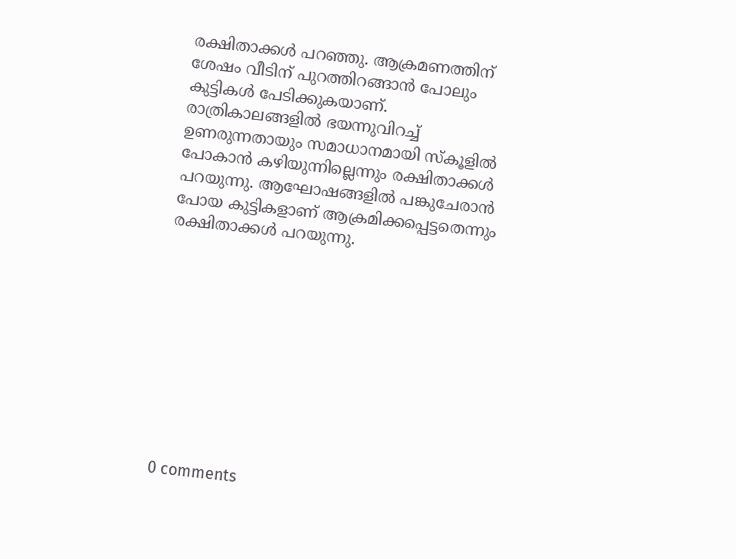രക്ഷിതാക്കൾ പറഞ്ഞു. ആക്രമണത്തിന് ശേഷം വീടിന് പുറത്തിറങ്ങാൻ പോലും കുട്ടികൾ പേടിക്കുകയാണ്.
രാത്രികാലങ്ങളിൽ ഭയന്നുവിറച്ച് ഉണരുന്നതായും സമാധാനമായി സ്കൂളിൽ പോകാൻ കഴിയുന്നില്ലെന്നും രക്ഷിതാക്കൾ പറയുന്നു. ആഘോഷങ്ങളിൽ പങ്കുചേരാൻ പോയ കുട്ടികളാണ് ആക്രമിക്കപ്പെട്ടതെന്നും രക്ഷിതാക്കൾ പറയുന്നു.










0 comments